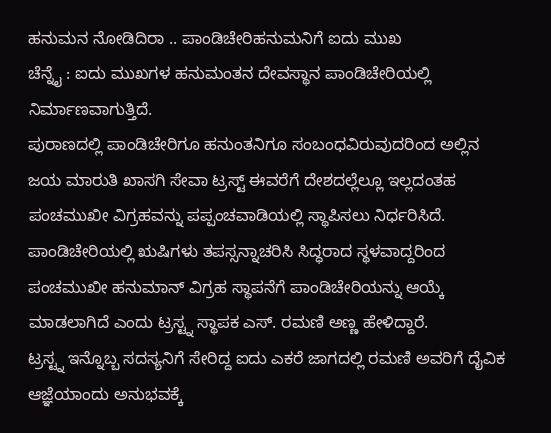ಹನುಮನ ನೋಡಿದಿರಾ .. ಪಾಂಡಿಚೇರಿಹನುಮನಿಗೆ ಐದು ಮುಖ
ಚೆನ್ನೈ : ಐದು ಮುಖಗಳ ಹನುಮಂತನ ದೇವಸ್ಥಾನ ಪಾಂಡಿಚೇರಿಯಲ್ಲಿ ನಿರ್ಮಾಣವಾಗುತ್ತಿದೆ.
ಪುರಾಣದಲ್ಲಿ ಪಾಂಡಿಚೇರಿಗೂ ಹನುಂತನಿಗೂ ಸಂಬಂಧವಿರುವುದರಿಂದ ಅಲ್ಲಿನ ಜಯ ಮಾರುತಿ ಖಾಸಗಿ ಸೇವಾ ಟ್ರಸ್ಟ್ ಈವರೆಗೆ ದೇಶದಲ್ಲೆಲ್ಲೂ ಇಲ್ಲದಂತಹ ಪಂಚಮುಖೀ ವಿಗ್ರಹವನ್ನು ಪಪ್ಪಂಚವಾಡಿಯಲ್ಲಿ ಸ್ಥಾಪಿಸಲು ನಿರ್ಧರಿಸಿದೆ. ಪಾಂಡಿಚೇರಿಯಲ್ಲಿ ಋಷಿಗಳು ತಪಸ್ಸನ್ನಾಚರಿಸಿ ಸಿದ್ಧರಾದ ಸ್ಥಳವಾದ್ದರಿಂದ ಪಂಚಮುಖೀ ಹನುಮಾನ್ ವಿಗ್ರಹ ಸ್ಥಾಪನೆಗೆ ಪಾಂಡಿಚೇರಿಯನ್ನು ಆಯ್ಕೆ ಮಾಡಲಾಗಿದೆ ಎಂದು ಟ್ರಸ್ಟ್ನ ಸ್ಥಾಪಕ ಎಸ್. ರಮಣಿ ಅಣ್ಣ ಹೇಳಿದ್ದಾರೆ.
ಟ್ರಸ್ಟ್ನ ಇನ್ನೊಬ್ಬ ಸದಸ್ಯನಿಗೆ ಸೇರಿದ್ದ ಐದು ಎಕರೆ ಜಾಗದಲ್ಲಿ ರಮಣಿ ಅವರಿಗೆ ದೈವಿಕ ಆಜ್ಞೆಯಾಂದು ಅನುಭವಕ್ಕೆ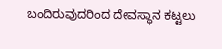ಬಂದಿರುವುದರಿಂದ ದೇವಸ್ಥಾನ ಕಟ್ಟಲು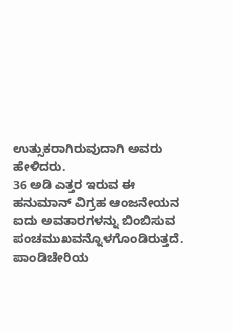ಉತ್ಸುಕರಾಗಿರುವುದಾಗಿ ಅವರು ಹೇಳಿದರು.
36 ಅಡಿ ಎತ್ತರ ಇರುವ ಈ ಹನುಮಾನ್ ವಿಗ್ರಹ ಆಂಜನೇಯನ ಐದು ಅವತಾರಗಳನ್ನು ಬಿಂಬಿಸುವ ಪಂಚಮುಖವನ್ನೊಳಗೊಂಡಿರುತ್ತದೆ. ಪಾಂಡಿಚೇರಿಯ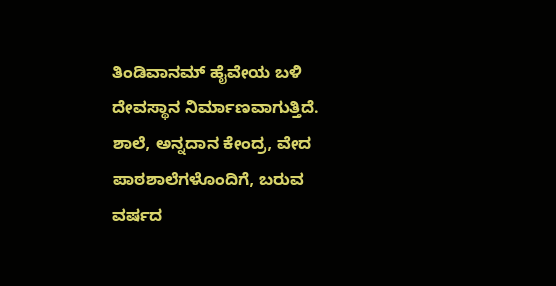ತಿಂಡಿವಾನಮ್ ಹೈವೇಯ ಬಳಿ ದೇವಸ್ಥಾನ ನಿರ್ಮಾಣವಾಗುತ್ತಿದೆ. ಶಾಲೆ, ಅನ್ನದಾನ ಕೇಂದ್ರ, ವೇದ ಪಾಠಶಾಲೆಗಳೊಂದಿಗೆ, ಬರುವ ವರ್ಷದ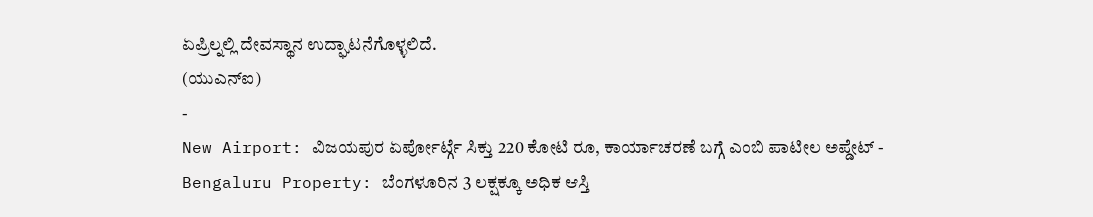ಏಪ್ರಿಲ್ನಲ್ಲಿ ದೇವಸ್ಥಾನ ಉದ್ಘಾಟನೆಗೊಳ್ಳಲಿದೆ.
(ಯುಎನ್ಐ)
-
New Airport: ವಿಜಯಪುರ ಏರ್ಪೋರ್ಟ್ಗೆ ಸಿಕ್ತು 220 ಕೋಟಿ ರೂ, ಕಾರ್ಯಾಚರಣೆ ಬಗ್ಗೆ ಎಂಬಿ ಪಾಟೀಲ ಅಪ್ಡೇಟ್ -
Bengaluru Property: ಬೆಂಗಳೂರಿನ 3 ಲಕ್ಷಕ್ಕೂ ಅಧಿಕ ಆಸ್ತಿ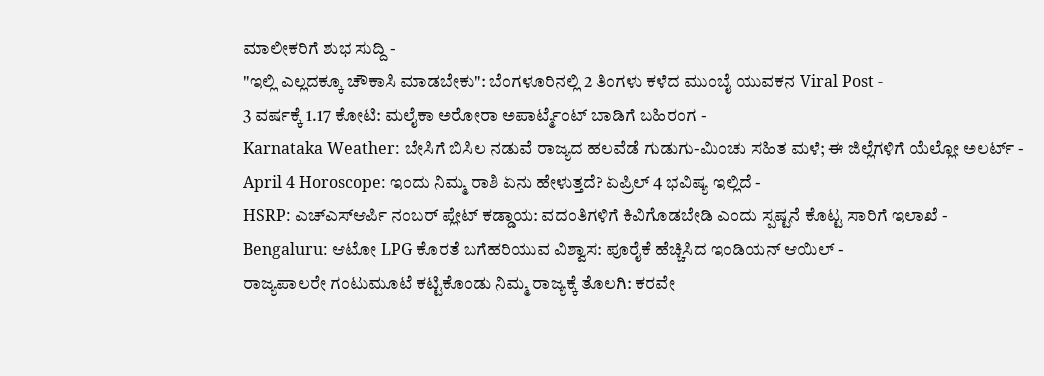ಮಾಲೀಕರಿಗೆ ಶುಭ ಸುದ್ದಿ -
"ಇಲ್ಲಿ ಎಲ್ಲದಕ್ಕೂ ಚೌಕಾಸಿ ಮಾಡಬೇಕು": ಬೆಂಗಳೂರಿನಲ್ಲಿ 2 ತಿಂಗಳು ಕಳೆದ ಮುಂಬೈ ಯುವಕನ Viral Post -
3 ವರ್ಷಕ್ಕೆ 1.17 ಕೋಟಿ: ಮಲೈಕಾ ಅರೋರಾ ಅಪಾರ್ಟ್ಮೆಂಟ್ ಬಾಡಿಗೆ ಬಹಿರಂಗ -
Karnataka Weather: ಬೇಸಿಗೆ ಬಿಸಿಲ ನಡುವೆ ರಾಜ್ಯದ ಹಲವೆಡೆ ಗುಡುಗು-ಮಿಂಚು ಸಹಿತ ಮಳೆ; ಈ ಜಿಲ್ಲೆಗಳಿಗೆ ಯೆಲ್ಲೋ ಅಲರ್ಟ್ -
April 4 Horoscope: ಇಂದು ನಿಮ್ಮ ರಾಶಿ ಏನು ಹೇಳುತ್ತದೆ? ಏಪ್ರಿಲ್ 4 ಭವಿಷ್ಯ ಇಲ್ಲಿದೆ -
HSRP: ಎಚ್ಎಸ್ಆರ್ಪಿ ನಂಬರ್ ಪ್ಲೇಟ್ ಕಡ್ಡಾಯ: ವದಂತಿಗಳಿಗೆ ಕಿವಿಗೊಡಬೇಡಿ ಎಂದು ಸ್ಪಷ್ಟನೆ ಕೊಟ್ಟ ಸಾರಿಗೆ ಇಲಾಖೆ -
Bengaluru: ಆಟೋ LPG ಕೊರತೆ ಬಗೆಹರಿಯುವ ವಿಶ್ವಾಸ: ಪೂರೈಕೆ ಹೆಚ್ಚಿಸಿದ ಇಂಡಿಯನ್ ಆಯಿಲ್ -
ರಾಜ್ಯಪಾಲರೇ ಗಂಟುಮೂಟೆ ಕಟ್ಟಿಕೊಂಡು ನಿಮ್ಮ ರಾಜ್ಯಕ್ಕೆ ತೊಲಗಿ: ಕರವೇ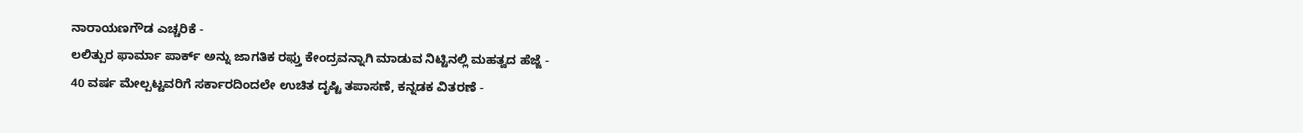ನಾರಾಯಣಗೌಡ ಎಚ್ಚರಿಕೆ -
ಲಲಿತ್ಪುರ ಫಾರ್ಮಾ ಪಾರ್ಕ್ ಅನ್ನು ಜಾಗತಿಕ ರಫ್ತು ಕೇಂದ್ರವನ್ನಾಗಿ ಮಾಡುವ ನಿಟ್ಟಿನಲ್ಲಿ ಮಹತ್ವದ ಹೆಜ್ಜೆ -
40 ವರ್ಷ ಮೇಲ್ಪಟ್ಟವರಿಗೆ ಸರ್ಕಾರದಿಂದಲೇ ಉಚಿತ ದೃಷ್ಟಿ ತಪಾಸಣೆ, ಕನ್ನಡಕ ವಿತರಣೆ -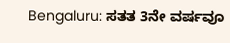Bengaluru: ಸತತ 3ನೇ ವರ್ಷವೂ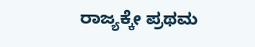ರಾಜ್ಯಕ್ಕೇ ಪ್ರಥಮ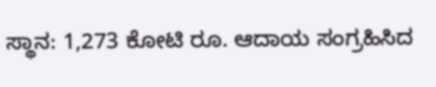ಸ್ಥಾನ: 1,273 ಕೋಟಿ ರೂ. ಆದಾಯ ಸಂಗ್ರಹಿಸಿದ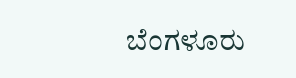ಬೆಂಗಳೂರು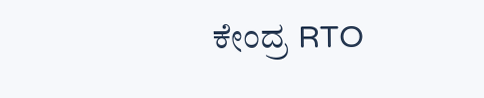ಕೇಂದ್ರ RTO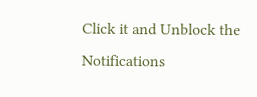Click it and Unblock the Notifications